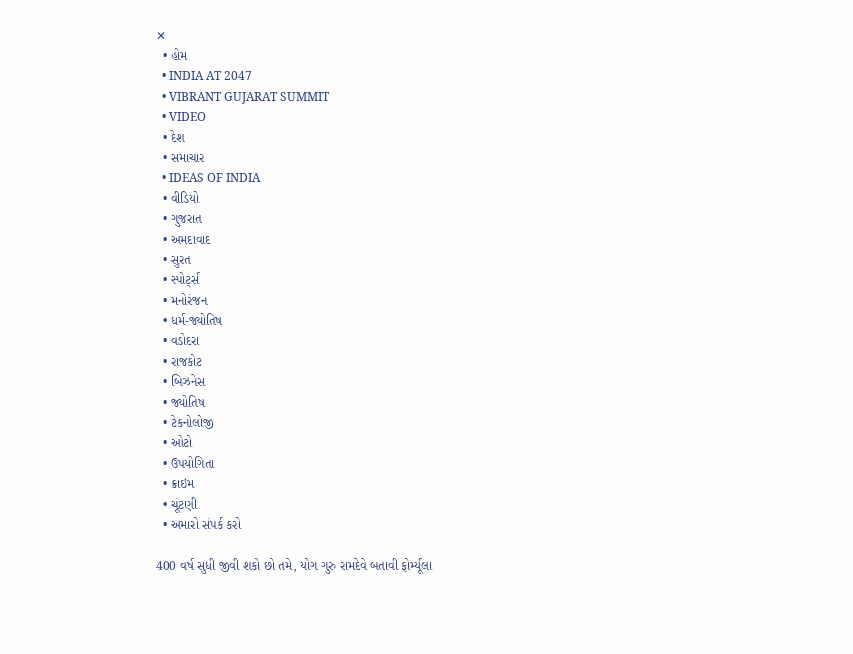✕
  • હોમ
  • INDIA AT 2047
  • VIBRANT GUJARAT SUMMIT
  • VIDEO
  • દેશ
  • સમાચાર
  • IDEAS OF INDIA
  • વીડિયો
  • ગુજરાત
  • અમદાવાદ
  • સુરત
  • સ્પોર્ટ્સ
  • મનોરંજન
  • ધર્મ-જ્યોતિષ
  • વડોદરા
  • રાજકોટ
  • બિઝનેસ
  • જ્યોતિષ
  • ટેકનોલોજી
  • ઓટો
  • ઉપયોગિતા
  • ક્રાઇમ
  • ચૂંટણી
  • અમારો સંપર્ક કરો

400 વર્ષ સુધી જીવી શકો છો તમે, યોગ ગુરુ રામદેવે બતાવી ફોર્મ્યૂલા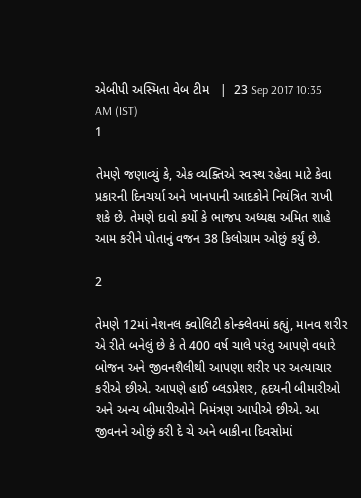એબીપી અસ્મિતા વેબ ટીમ   |  23 Sep 2017 10:35 AM (IST)
1

તેમણે જણાવ્યું કે, એક વ્યક્તિએ સ્વસ્થ રહેવા માટે કેવા પ્રકારની દિનચર્યા અને ખાનપાની આદકોને નિયંત્રિત રાખી શકે છે. તેમણે દાવો કર્યો કે ભાજપ અધ્યક્ષ અમિત શાહે આમ કરીને પોતાનું વજન 38 કિલોગ્રામ ઓછું કર્યું છે.

2

તેમણે 12માં નેશનલ ક્વોલિટી કોન્ક્લેવમાં કહ્યું, માનવ શરીર એ રીતે બનેલું છે કે તે 400 વર્ષ ચાલે પરંતુ આપણે વધારે બોજન અને જીવનશૈલીથી આપણા શરીર પર અત્યાચાર કરીએ છીએ. આપણે હાઈ બ્લડપ્રેશર, હૃદયની બીમારીઓ અને અન્ય બીમારીઓને નિમંત્રણ આપીએ છીએ. આ જીવનને ઓછું કરી દે ચે અને બાકીના દિવસોમાં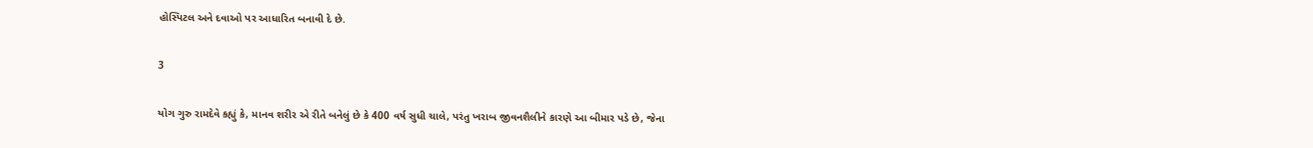હોસ્પિટલ અને દવાઓ પર આધારિત બનાવી દે છે.

3

યોગ ગુરુ રામદેવે કહ્યું કે, માનવ શરીર એ રીતે બનેલું છે કે 400 વર્ષ સુધી ચાલે, પરંતુ ખરાબ જીવનશૈલીને કારણે આ બીમાર પડે છે, જેના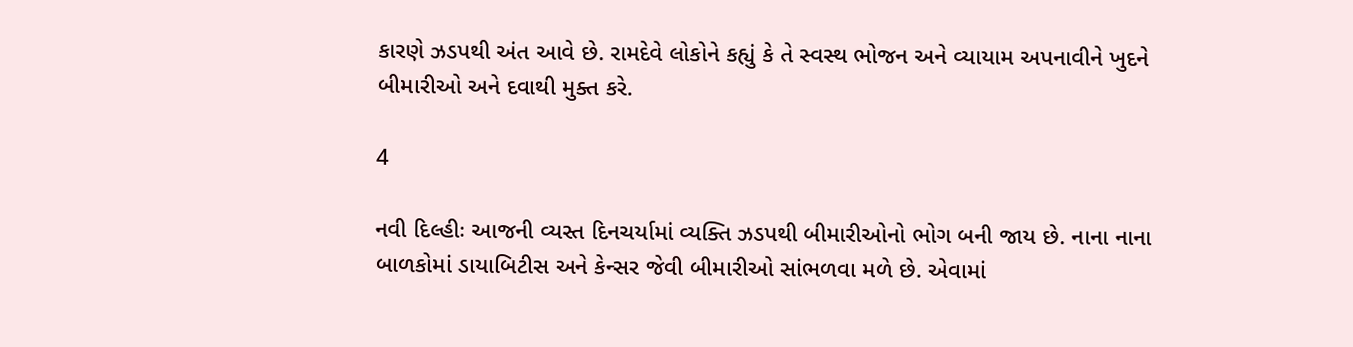કારણે ઝડપથી અંત આવે છે. રામદેવે લોકોને કહ્યું કે તે સ્વસ્થ ભોજન અને વ્યાયામ અપનાવીને ખુદને બીમારીઓ અને દવાથી મુક્ત કરે.

4

નવી દિલ્હીઃ આજની વ્યસ્ત દિનચર્યામાં વ્યક્તિ ઝડપથી બીમારીઓનો ભોગ બની જાય છે. નાના નાના બાળકોમાં ડાયાબિટીસ અને કેન્સર જેવી બીમારીઓ સાંભળવા મળે છે. એવામાં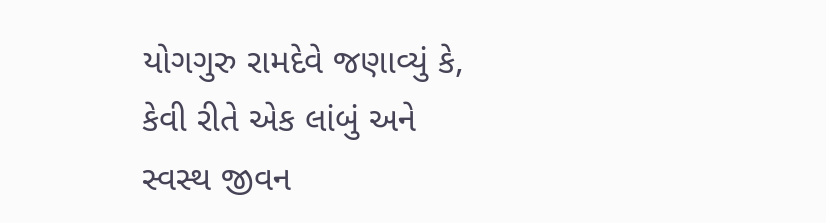યોગગુરુ રામદેવે જણાવ્યું કે, કેવી રીતે એક લાંબું અને સ્વસ્થ જીવન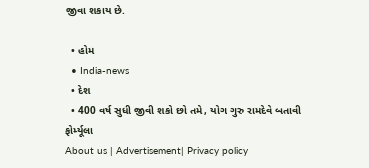જીવા શકાય છે.

  • હોમ
  • India-news
  • દેશ
  • 400 વર્ષ સુધી જીવી શકો છો તમે, યોગ ગુરુ રામદેવે બતાવી ફોર્મ્યૂલા
About us | Advertisement| Privacy policy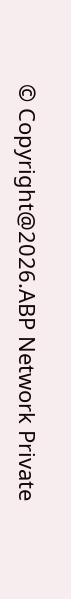© Copyright@2026.ABP Network Private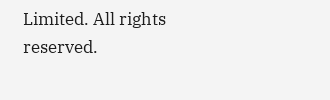Limited. All rights reserved.